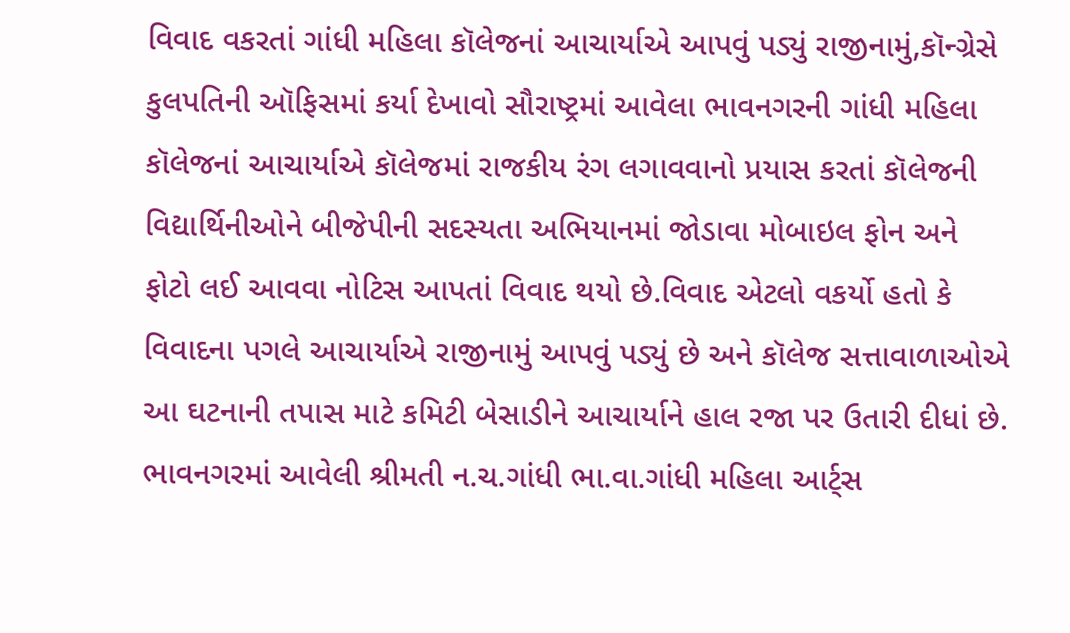વિવાદ વકરતાં ગાંધી મહિલા કૉલેજનાં આચાર્યાએ આપવું પડ્યું રાજીનામું,કૉન્ગ્રેસે કુલપતિની ઑફિસમાં કર્યા દેખાવો સૌરાષ્ટ્રમાં આવેલા ભાવનગરની ગાંધી મહિલા કૉલેજનાં આચાર્યાએ કૉલેજમાં રાજકીય રંગ લગાવવાનો પ્રયાસ કરતાં કૉલેજની વિદ્યાર્થિનીઓને બીજેપીની સદસ્યતા અભિયાનમાં જોડાવા મોબાઇલ ફોન અને ફોટો લઈ આવવા નોટિસ આપતાં વિવાદ થયો છે.વિવાદ એટલો વકર્યો હતો કે વિવાદના પગલે આચાર્યાએ રાજીનામું આપવું પડ્યું છે અને કૉલેજ સત્તાવાળાઓએ આ ઘટનાની તપાસ માટે કમિટી બેસાડીને આચાર્યાને હાલ રજા પર ઉતારી દીધાં છે.
ભાવનગરમાં આવેલી શ્રીમતી ન.ચ.ગાંધી ભા.વા.ગાંધી મહિલા આર્ટ્સ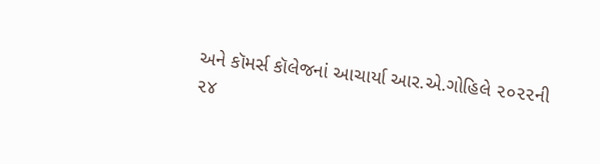અને કૉમર્સ કૉલેજનાં આચાર્યા આર.એ.ગોહિલે ૨૦૨૨ની ૨૪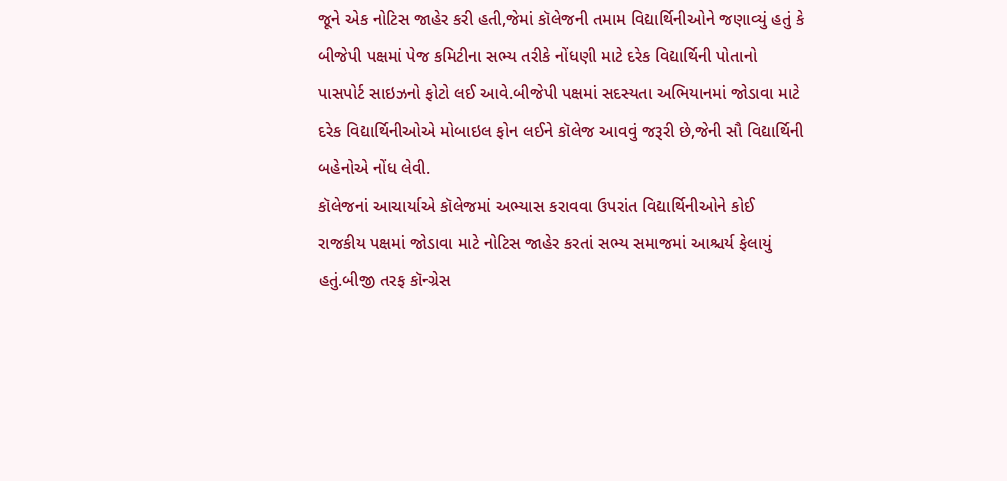જૂને એક નોટિસ જાહેર કરી હતી,જેમાં કૉલેજની તમામ વિદ્યાર્થિનીઓને જણાવ્યું હતું કે બીજેપી પક્ષમાં પેજ કમિટીના સભ્ય તરીકે નોંધણી માટે દરેક વિદ્યાર્થિની પોતાનો પાસપોર્ટ સાઇઝનો ફોટો લઈ આવે.બીજેપી પક્ષમાં સદસ્યતા અભિયાનમાં જોડાવા માટે દરેક વિદ્યાર્થિનીઓએ મોબાઇલ ફોન લઈને કૉલેજ આવવું જરૂરી છે,જેની સૌ વિદ્યાર્થિની બહેનોએ નોંધ લેવી.
કૉલેજનાં આચાર્યાએ કૉલેજમાં અભ્યાસ કરાવવા ઉપરાંત વિદ્યાર્થિનીઓને કોઈ રાજકીય પક્ષમાં જોડાવા માટે નોટિસ જાહેર કરતાં સભ્ય સમાજમાં આશ્ચર્ય ફેલાયું હતું.બીજી તરફ કૉન્ગ્રેસ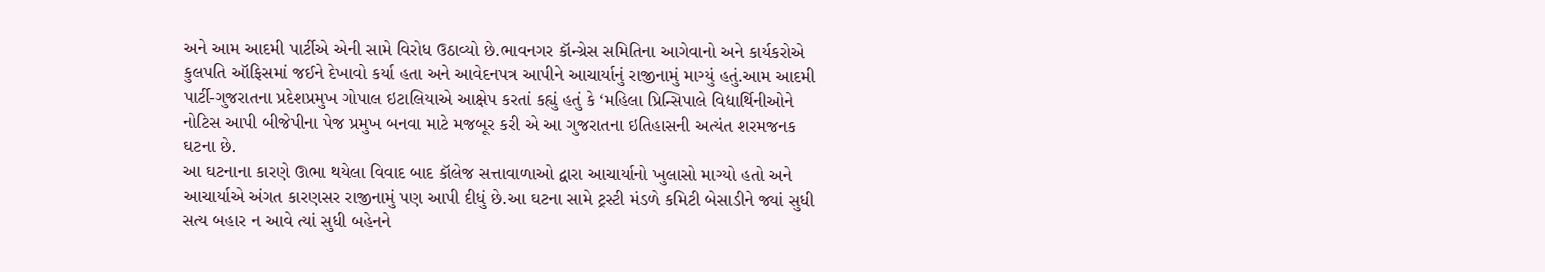અને આમ આદમી પાર્ટીએ એની સામે વિરોધ ઉઠાવ્યો છે.ભાવનગર કૉન્ગ્રેસ સમિતિના આગેવાનો અને કાર્યકરોએ કુલપતિ ઑફિસમાં જઈને દેખાવો કર્યા હતા અને આવેદનપત્ર આપીને આચાર્યાનું રાજીનામું માગ્યું હતું.આમ આદમી પાર્ટી-ગુજરાતના પ્રદેશપ્રમુખ ગોપાલ ઇટાલિયાએ આક્ષેપ કરતાં કહ્યું હતું કે ‘મહિલા પ્રિન્સિપાલે વિદ્યાર્થિનીઓને નોટિસ આપી બીજેપીના પેજ પ્રમુખ બનવા માટે મજબૂર કરી એ આ ગુજરાતના ઇતિહાસની અત્યંત શરમજનક ઘટના છે.
આ ઘટનાના કારણે ઊભા થયેલા વિવાદ બાદ કૉલેજ સત્તાવાળાઓ દ્વારા આચાર્યાનો ખુલાસો માગ્યો હતો અને આચાર્યાએ અંગત કારણસર રાજીનામું પણ આપી દીધું છે.આ ઘટના સામે ટ્રસ્ટી મંડળે કમિટી બેસાડીને જ્યાં સુધી સત્ય બહાર ન આવે ત્યાં સુધી બહેનને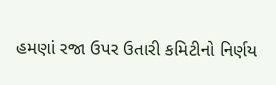હમણાં રજા ઉપર ઉતારી કમિટીનો નિર્ણય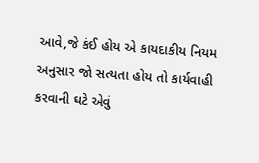આવે,જે કંઈ હોય એ કાયદાકીય નિયમ અનુસાર જો સત્યતા હોય તો કાર્યવાહી કરવાની ઘટે એવું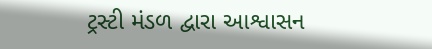ટ્રસ્ટી મંડળ દ્વારા આશ્વાસન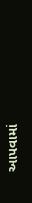આપવામાં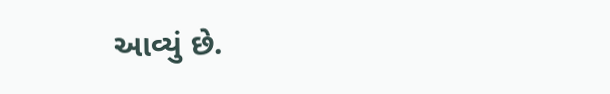આવ્યું છે.